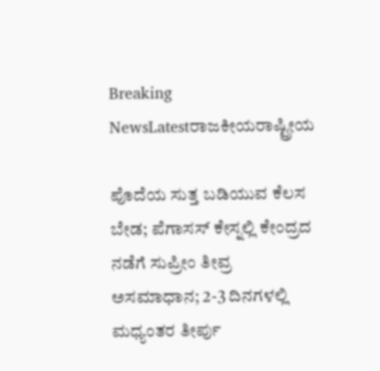Breaking NewsLatestರಾಜಕೀಯರಾಷ್ಟ್ರೀಯ

ಪೊದೆಯ ಸುತ್ತ ಬಡಿಯುವ ಕೆಲಸ ಬೇಡ; ಪೆಗಾಸಸ್ ಕೇಸ್ನಲ್ಲಿ ಕೇಂದ್ರದ ನಡೆಗೆ ಸುಪ್ರೀಂ ತೀವ್ರ ಅಸಮಾಧಾನ; 2-3 ದಿನಗಳಲ್ಲಿ ಮಧ್ಯಂತರ ತೀರ್ಪು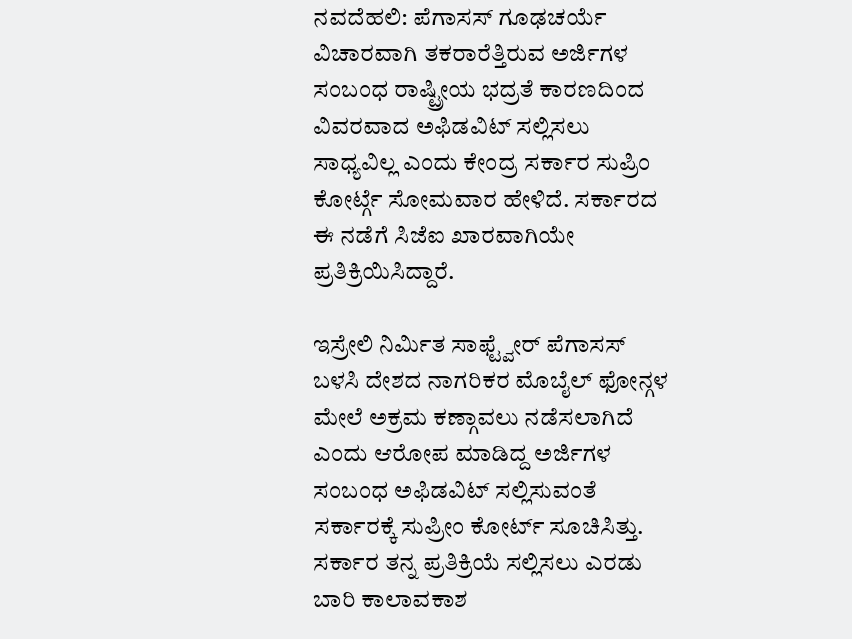ನವದೆಹಲಿ: ಪೆಗಾಸಸ್ ಗೂಢಚರ್ಯೆ ವಿಚಾರವಾಗಿ ತಕರಾರೆತ್ತಿರುವ ಅರ್ಜಿಗಳ ಸಂಬಂಧ ರಾಷ್ಟ್ರೀಯ ಭದ್ರತೆ ಕಾರಣದಿಂದ ವಿವರವಾದ ಅಫಿಡವಿಟ್ ಸಲ್ಲಿಸಲು ಸಾಧ್ಯವಿಲ್ಲ ಎಂದು ಕೇಂದ್ರ ಸರ್ಕಾರ ಸುಪ್ರಿಂ ಕೋರ್ಟ್ಗೆ ಸೋಮವಾರ ಹೇಳಿದೆ. ಸರ್ಕಾರದ ಈ ನಡೆಗೆ ಸಿಜೆಐ ಖಾರವಾಗಿಯೇ ಪ್ರತಿಕ್ರಿಯಿಸಿದ್ದಾರೆ.

ಇಸ್ರೇಲಿ ನಿರ್ಮಿತ ಸಾಫ್ಟ್ವೇರ್ ಪೆಗಾಸಸ್ ಬಳಸಿ ದೇಶದ ನಾಗರಿಕರ ಮೊಬೈಲ್ ಫೋನ್ಗಳ ಮೇಲೆ ಅಕ್ರಮ ಕಣ್ಗಾವಲು ನಡೆಸಲಾಗಿದೆ ಎಂದು ಆರೋಪ ಮಾಡಿದ್ದ ಅರ್ಜಿಗಳ ಸಂಬಂಧ ಅಫಿಡವಿಟ್ ಸಲ್ಲಿಸುವಂತೆ ಸರ್ಕಾರಕ್ಕೆ ಸುಪ್ರೀಂ ಕೋರ್ಟ್ ಸೂಚಿಸಿತ್ತು. ಸರ್ಕಾರ ತನ್ನ ಪ್ರತಿಕ್ರಿಯೆ ಸಲ್ಲಿಸಲು ಎರಡು ಬಾರಿ ಕಾಲಾವಕಾಶ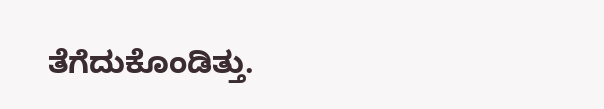ತೆಗೆದುಕೊಂಡಿತ್ತು.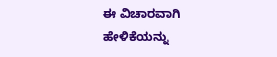ಈ ವಿಚಾರವಾಗಿ ಹೇಳಿಕೆಯನ್ನು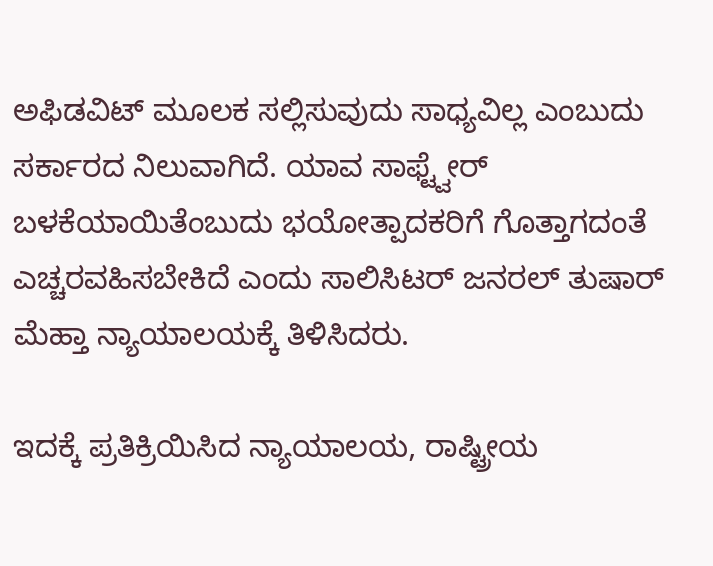ಅಫಿಡವಿಟ್ ಮೂಲಕ ಸಲ್ಲಿಸುವುದು ಸಾಧ್ಯವಿಲ್ಲ ಎಂಬುದು ಸರ್ಕಾರದ ನಿಲುವಾಗಿದೆ. ಯಾವ ಸಾಫ್ಟ್ವೇರ್ ಬಳಕೆಯಾಯಿತೆಂಬುದು ಭಯೋತ್ಪಾದಕರಿಗೆ ಗೊತ್ತಾಗದಂತೆ ಎಚ್ಚರವಹಿಸಬೇಕಿದೆ ಎಂದು ಸಾಲಿಸಿಟರ್ ಜನರಲ್ ತುಷಾರ್ ಮೆಹ್ತಾ ನ್ಯಾಯಾಲಯಕ್ಕೆ ತಿಳಿಸಿದರು.

ಇದಕ್ಕೆ ಪ್ರತಿಕ್ರಿಯಿಸಿದ ನ್ಯಾಯಾಲಯ, ರಾಷ್ಟ್ರೀಯ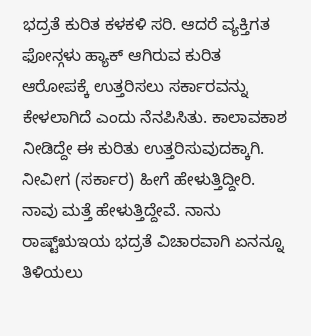ಭದ್ರತೆ ಕುರಿತ ಕಳಕಳಿ ಸರಿ. ಆದರೆ ವ್ಯಕ್ತಿಗತ ಫೋನ್ಗಳು ಹ್ಯಾಕ್ ಆಗಿರುವ ಕುರಿತ ಆರೋಪಕ್ಕೆ ಉತ್ತರಿಸಲು ಸರ್ಕಾರವನ್ನು ಕೇಳಲಾಗಿದೆ ಎಂದು ನೆನಪಿಸಿತು. ಕಾಲಾವಕಾಶ ನೀಡಿದ್ದೇ ಈ ಕುರಿತು ಉತ್ತರಿಸುವುದಕ್ಕಾಗಿ. ನೀವೀಗ (ಸರ್ಕಾರ) ಹೀಗೆ ಹೇಳುತ್ತಿದ್ದೀರಿ. ನಾವು ಮತ್ತೆ ಹೇಳುತ್ತಿದ್ದೇವೆ. ನಾನು ರಾಷ್ಟ್ಋಇಯ ಭದ್ರತೆ ವಿಚಾರವಾಗಿ ಏನನ್ನೂ ತಿಳಿಯಲು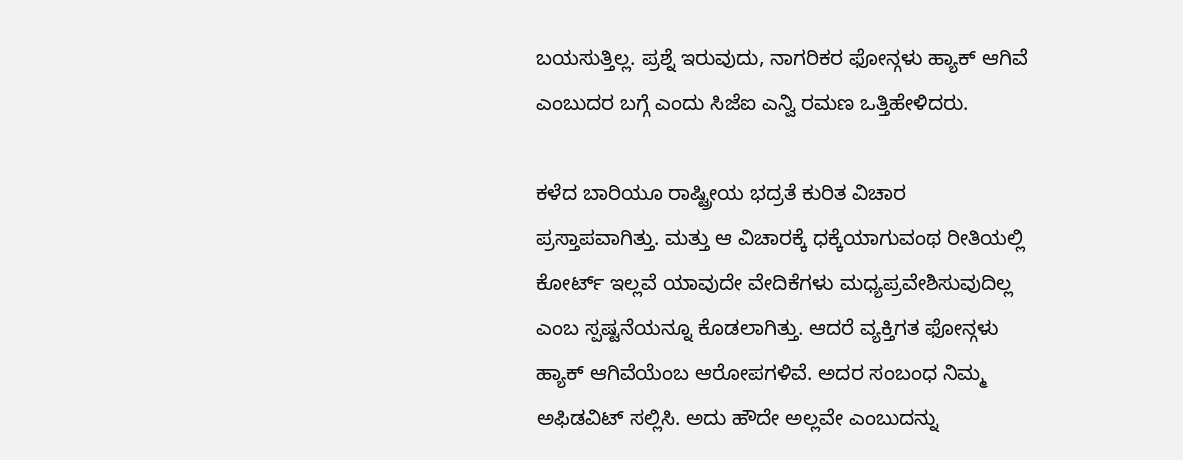ಬಯಸುತ್ತಿಲ್ಲ. ಪ್ರಶ್ನೆ ಇರುವುದು, ನಾಗರಿಕರ ಫೋನ್ಗಳು ಹ್ಯಾಕ್ ಆಗಿವೆ ಎಂಬುದರ ಬಗ್ಗೆ ಎಂದು ಸಿಜೆಐ ಎನ್ವಿ ರಮಣ ಒತ್ತಿಹೇಳಿದರು.

ಕಳೆದ ಬಾರಿಯೂ ರಾಷ್ಟ್ರೀಯ ಭದ್ರತೆ ಕುರಿತ ವಿಚಾರ ಪ್ರಸ್ತಾಪವಾಗಿತ್ತು. ಮತ್ತು ಆ ವಿಚಾರಕ್ಕೆ ಧಕ್ಕೆಯಾಗುವಂಥ ರೀತಿಯಲ್ಲಿ ಕೋರ್ಟ್ ಇಲ್ಲವೆ ಯಾವುದೇ ವೇದಿಕೆಗಳು ಮಧ್ಯಪ್ರವೇಶಿಸುವುದಿಲ್ಲ ಎಂಬ ಸ್ಪಷ್ಟನೆಯನ್ನೂ ಕೊಡಲಾಗಿತ್ತು. ಆದರೆ ವ್ಯಕ್ತಿಗತ ಫೋನ್ಗಳು ಹ್ಯಾಕ್ ಆಗಿವೆಯೆಂಬ ಆರೋಪಗಳಿವೆ. ಅದರ ಸಂಬಂಧ ನಿಮ್ಮ ಅಫಿಡವಿಟ್ ಸಲ್ಲಿಸಿ. ಅದು ಹೌದೇ ಅಲ್ಲವೇ ಎಂಬುದನ್ನು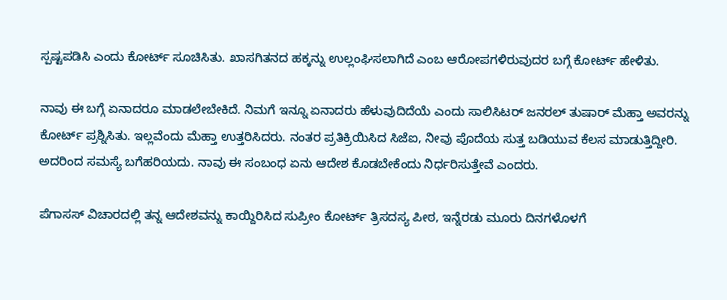ಸ್ಪಷ್ಟಪಡಿಸಿ ಎಂದು ಕೋರ್ಟ್ ಸೂಚಿಸಿತು. ಖಾಸಗಿತನದ ಹಕ್ಕನ್ನು ಉಲ್ಲಂಘಿಸಲಾಗಿದೆ ಎಂಬ ಆರೋಪಗಳಿರುವುದರ ಬಗ್ಗೆ ಕೋರ್ಟ್ ಹೇಳಿತು.

ನಾವು ಈ ಬಗ್ಗೆ ಏನಾದರೂ ಮಾಡಲೇಬೇಕಿದೆ. ನಿಮಗೆ ಇನ್ನೂ ಏನಾದರು ಹೆಳುವುದಿದೆಯೆ ಎಂದು ಸಾಲಿಸಿಟರ್ ಜನರಲ್ ತುಷಾರ್ ಮೆಹ್ತಾ ಅವರನ್ನು ಕೋರ್ಟ್ ಪ್ರಶ್ನಿಸಿತು. ಇಲ್ಲವೆಂದು ಮೆಹ್ತಾ ಉತ್ತರಿಸಿದರು. ನಂತರ ಪ್ರತಿಕ್ರಿಯಿಸಿದ ಸಿಜೆಐ, ನೀವು ಪೊದೆಯ ಸುತ್ತ ಬಡಿಯುವ ಕೆಲಸ ಮಾಡುತ್ತಿದ್ದೀರಿ. ಅದರಿಂದ ಸಮಸ್ಯೆ ಬಗೆಹರಿಯದು. ನಾವು ಈ ಸಂಬಂಧ ಏನು ಆದೇಶ ಕೊಡಬೇಕೆಂದು ನಿರ್ಧರಿಸುತ್ತೇವೆ ಎಂದರು.

ಪೆಗಾಸಸ್ ವಿಚಾರದಲ್ಲಿ ತನ್ನ ಆದೇಶವನ್ನು ಕಾಯ್ದಿರಿಸಿದ ಸುಪ್ರೀಂ ಕೋರ್ಟ್ ತ್ರಿಸದಸ್ಯ ಪೀಠ, ಇನ್ನೆರಡು ಮೂರು ದಿನಗಳೊಳಗೆ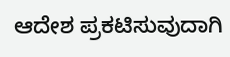ಆದೇಶ ಪ್ರಕಟಿಸುವುದಾಗಿ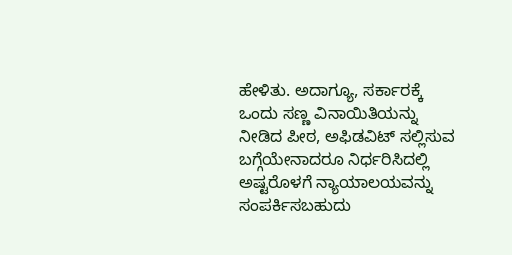ಹೇಳಿತು. ಅದಾಗ್ಯೂ, ಸರ್ಕಾರಕ್ಕೆ ಒಂದು ಸಣ್ಣ ವಿನಾಯಿತಿಯನ್ನು ನೀಡಿದ ಪೀಠ, ಅಫಿಡವಿಟ್ ಸಲ್ಲಿಸುವ ಬಗ್ಗೆಯೇನಾದರೂ ನಿರ್ಧರಿಸಿದಲ್ಲಿ ಅಷ್ಟರೊಳಗೆ ನ್ಯಾಯಾಲಯವನ್ನು ಸಂಪರ್ಕಿಸಬಹುದು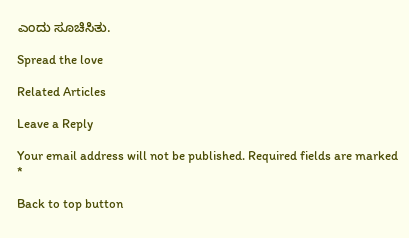ಎಂದು ಸೂಚಿಸಿತು.

Spread the love

Related Articles

Leave a Reply

Your email address will not be published. Required fields are marked *

Back to top button